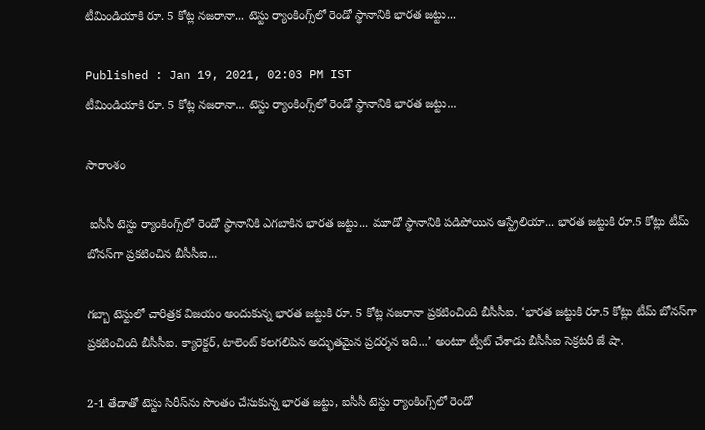టీమిండియాకి రూ. 5 కోట్ల నజరానా... టెస్టు ర్యాంకింగ్స్‌లో రెండో స్థానానికి భారత జట్టు...

Published : Jan 19, 2021, 02:03 PM IST
టీమిండియాకి రూ. 5 కోట్ల నజరానా... టెస్టు ర్యాంకింగ్స్‌లో రెండో స్థానానికి భారత జట్టు...

సారాంశం

 ఐసీసీ టెస్టు ర్యాంకింగ్స్‌లో రెండో స్థానానికి ఎగబాకిన భారత జట్టు... మూడో స్థానానికి పడిపోయిన ఆస్ట్రేలియా... భారత జట్టుకి రూ.5 కోట్లు టీమ్ బోనస్‌గా ప్రకటించిన బీసీసీఐ...

గబ్బా టెస్టులో చారిత్రక విజయం అందుకున్న భారత జట్టుకి రూ. 5 కోట్ల నజరానా ప్రకటించింది బీసీసీఐ. ‘భారత జట్టుకి రూ.5 కోట్లు టీమ్ బోనస్‌గా ప్రకటించింది బీసీసీఐ. క్యారెక్టర్, టాలెంట్ కలగలిపిన అద్భుతమైన ప్రదర్శన ఇది...’ అంటూ ట్వీట్ చేశాడు బీసీసీఐ సెక్రటరీ జే షా.

2-1 తేడాతో టెస్టు సిరీస్‌ను సొంతం చేసుకున్న భారత జట్టు, ఐసీసీ టెస్టు ర్యాంకింగ్స్‌లో రెండో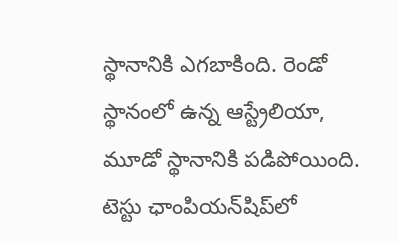స్థానానికి ఎగబాకింది. రెండో స్థానంలో ఉన్న ఆస్ట్రేలియా, మూడో స్థానానికి పడిపోయింది. టెస్టు ఛాంపియన్‌షిప్‌లో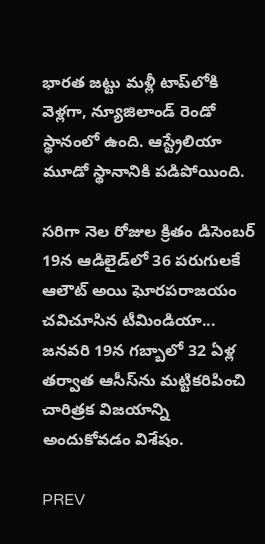భారత జట్టు మళ్లీ టాప్‌లోకి వెళ్లగా, న్యూజిలాండ్ రెండో స్థానంలో ఉంది. ఆస్ట్రేలియా మూడో స్థానానికి పడిపోయింది.

సరిగా నెల రోజుల క్రితం డిసెంబర్ 19న ఆడిలైడ్‌లో 36 పరుగులకే ఆలౌట్ అయి ఘోరపరాజయం చవిచూసిన టీమిండియా... జనవరి 19న గబ్బాలో 32 ఏళ్ల తర్వాత ఆసీస్‌ను మట్టికరిపించి చారిత్రక విజయాన్ని అందుకోవడం విశేషం.

PREV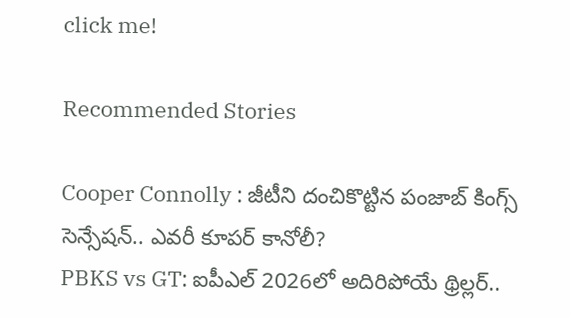click me!

Recommended Stories

Cooper Connolly : జీటీని దంచికొట్టిన పంజాబ్ కింగ్స్ సెన్సేషన్.. ఎవరీ కూపర్ కానోలీ?
PBKS vs GT: ఐపీఎల్ 2026లో అదిరిపోయే థ్రిల్లర్..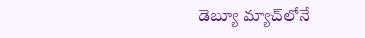డెబ్యూ మ్యాచ్‌లోనే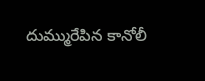దుమ్మురేపిన కానోలీ